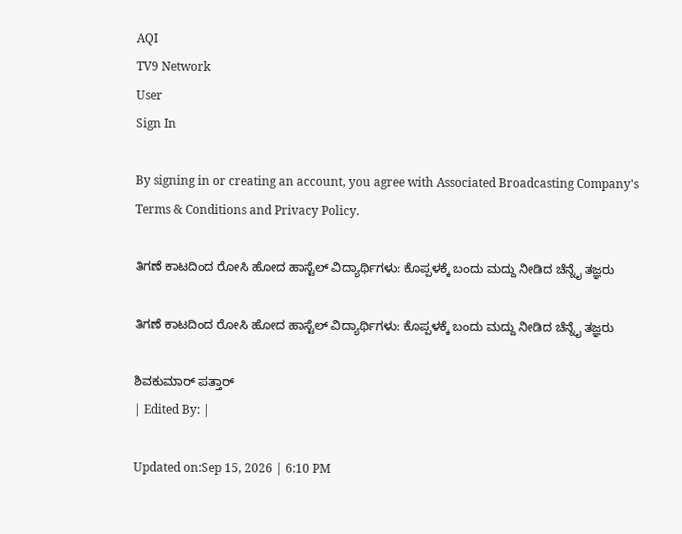AQI
TV9 Network
User
Sign In

By signing in or creating an account, you agree with Associated Broadcasting Company's Terms & Conditions and Privacy Policy.

ತಿಗಣೆ ಕಾಟದಿಂದ ರೋಸಿ ಹೋದ ಹಾಸ್ಟೆಲ್ ವಿದ್ಯಾರ್ಥಿಗಳು: ಕೊಪ್ಪಳಕ್ಕೆ ಬಂದು ಮದ್ದು ನೀಡಿದ ಚೆನ್ನೈ ತಜ್ಞರು

ತಿಗಣೆ ಕಾಟದಿಂದ ರೋಸಿ ಹೋದ ಹಾಸ್ಟೆಲ್ ವಿದ್ಯಾರ್ಥಿಗಳು: ಕೊಪ್ಪಳಕ್ಕೆ ಬಂದು ಮದ್ದು ನೀಡಿದ ಚೆನ್ನೈ ತಜ್ಞರು

ಶಿವಕುಮಾರ್ ಪತ್ತಾರ್
| Edited By: |

Updated on:Sep 15, 2026 | 6:10 PM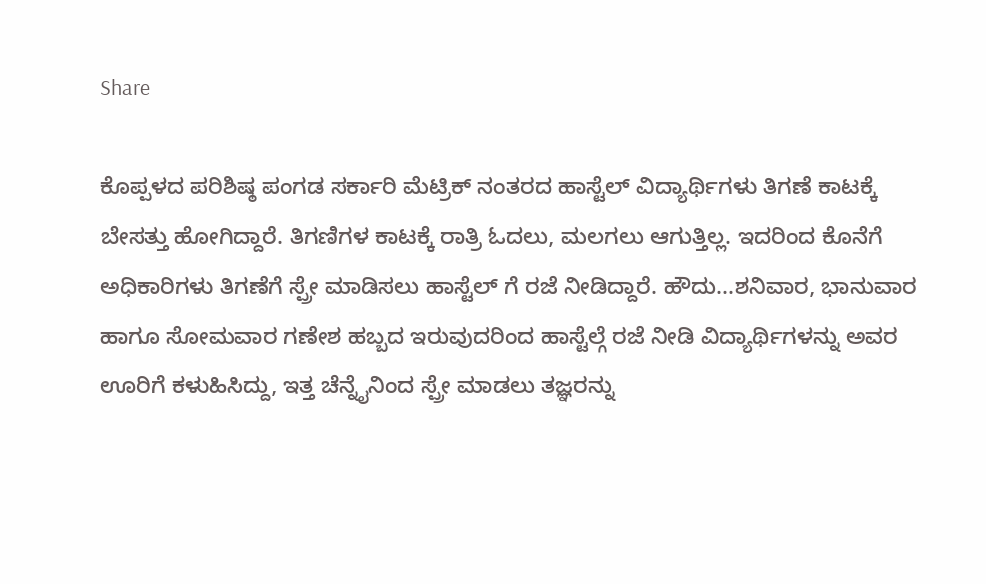Share

ಕೊಪ್ಪಳದ ಪರಿಶಿಷ್ಠ ಪಂಗಡ ಸರ್ಕಾರಿ ಮೆಟ್ರಿಕ್ ನಂತರದ ಹಾಸ್ಟೆಲ್ ವಿದ್ಯಾರ್ಥಿಗಳು ತಿಗಣೆ ಕಾಟಕ್ಕೆ ಬೇಸತ್ತು ಹೋಗಿದ್ದಾರೆ. ತಿಗಣಿಗಳ ಕಾಟಕ್ಕೆ ರಾತ್ರಿ ಓದಲು, ಮಲಗಲು ಆಗುತ್ತಿಲ್ಲ. ಇದರಿಂದ ಕೊನೆಗೆ ಅಧಿಕಾರಿಗಳು ತಿಗಣೆಗೆ ಸ್ಪ್ರೇ ಮಾಡಿಸಲು ಹಾಸ್ಟೆಲ್ ಗೆ ರಜೆ ನೀಡಿದ್ದಾರೆ. ಹೌದು...ಶನಿವಾರ, ಭಾನುವಾರ ಹಾಗೂ ಸೋಮವಾರ ಗಣೇಶ ಹಬ್ಬದ ಇರುವುದರಿಂದ ಹಾಸ್ಟೆಲ್ಗೆ ರಜೆ ನೀಡಿ ವಿದ್ಯಾರ್ಥಿಗಳನ್ನು ಅವರ ಊರಿಗೆ ಕಳುಹಿಸಿದ್ದು, ಇತ್ತ ಚೆನ್ನೈನಿಂದ ಸ್ಪ್ರೇ ಮಾಡಲು ತಜ್ಞರನ್ನು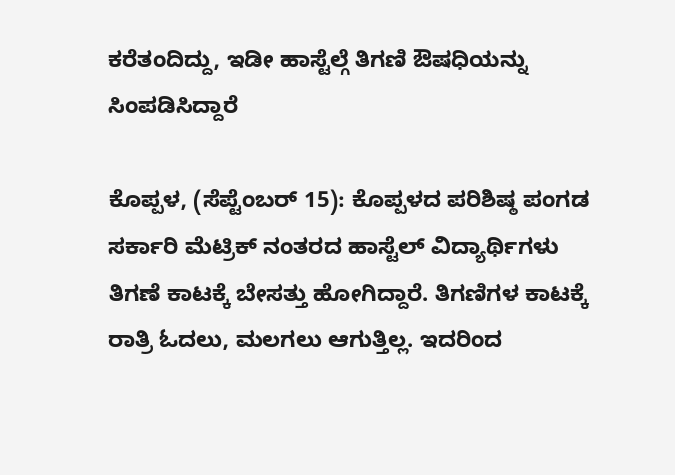ಕರೆತಂದಿದ್ದು, ಇಡೀ ಹಾಸ್ಟೆಲ್ಗೆ ತಿಗಣಿ ಔಷಧಿಯನ್ನು ಸಿಂಪಡಿಸಿದ್ದಾರೆ

ಕೊಪ್ಪಳ, (ಸೆಪ್ಟೆಂಬರ್ 15): ಕೊಪ್ಪಳದ ಪರಿಶಿಷ್ಠ ಪಂಗಡ ಸರ್ಕಾರಿ ಮೆಟ್ರಿಕ್ ನಂತರದ ಹಾಸ್ಟೆಲ್ ವಿದ್ಯಾರ್ಥಿಗಳು ತಿಗಣೆ ಕಾಟಕ್ಕೆ ಬೇಸತ್ತು ಹೋಗಿದ್ದಾರೆ. ತಿಗಣಿಗಳ ಕಾಟಕ್ಕೆ ರಾತ್ರಿ ಓದಲು, ಮಲಗಲು ಆಗುತ್ತಿಲ್ಲ. ಇದರಿಂದ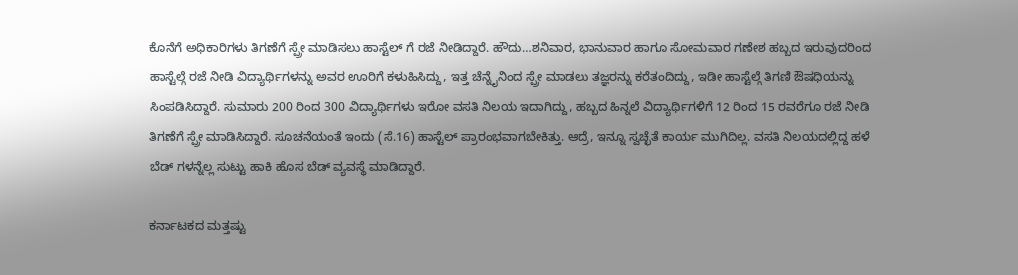ಕೊನೆಗೆ ಅಧಿಕಾರಿಗಳು ತಿಗಣೆಗೆ ಸ್ಪ್ರೇ ಮಾಡಿಸಲು ಹಾಸ್ಟೆಲ್ ಗೆ ರಜೆ ನೀಡಿದ್ದಾರೆ. ಹೌದು…ಶನಿವಾರ, ಭಾನುವಾರ ಹಾಗೂ ಸೋಮವಾರ ಗಣೇಶ ಹಬ್ಬದ ಇರುವುದರಿಂದ ಹಾಸ್ಟೆಲ್ಗೆ ರಜೆ ನೀಡಿ ವಿದ್ಯಾರ್ಥಿಗಳನ್ನು ಅವರ ಊರಿಗೆ ಕಳುಹಿಸಿದ್ದು, ಇತ್ತ ಚೆನ್ನೈನಿಂದ ಸ್ಪ್ರೇ ಮಾಡಲು ತಜ್ಞರನ್ನು ಕರೆತಂದಿದ್ದು, ಇಡೀ ಹಾಸ್ಟೆಲ್ಗೆ ತಿಗಣಿ ಔಷಧಿಯನ್ನು ಸಿಂಪಡಿಸಿದ್ದಾರೆ. ಸುಮಾರು 200 ರಿಂದ 300 ವಿದ್ಯಾರ್ಥಿಗಳು ಇರೋ ವಸತಿ ನಿಲಯ ಇದಾಗಿದ್ದು, ಹಬ್ಬದ ಹಿನ್ನಲೆ ವಿದ್ಯಾರ್ಥಿಗಳಿಗೆ 12 ರಿಂದ 15 ರವರೆಗೂ ರಜೆ ನೀಡಿ ತಿಗಣೆಗೆ ಸ್ಪ್ರೇ ಮಾಡಿಸಿದ್ದಾರೆ. ಸೂಚನೆಯಂತೆ ಇಂದು (ಸೆ.16) ಹಾಸ್ಟೆಲ್ ಪ್ರಾರಂಭವಾಗಬೇಕಿತ್ತು. ಆದ್ರೆ, ಇನ್ನೂ ಸ್ವಚ್ಛೆತೆ ಕಾರ್ಯ ಮುಗಿದಿಲ್ಲ. ವಸತಿ ನಿಲಯದಲ್ಲಿದ್ದ ಹಳೆ ಬೆಡ್ ಗಳನ್ನೆಲ್ಲ ಸುಟ್ಟು ಹಾಕಿ ಹೊಸ ಬೆಡ್ ವ್ಯವಸ್ಥೆ ಮಾಡಿದ್ದಾರೆ.

ಕರ್ನಾಟಕದ ಮತ್ತಷ್ಟು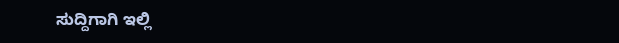ಸುದ್ದಿಗಾಗಿ ಇಲ್ಲಿ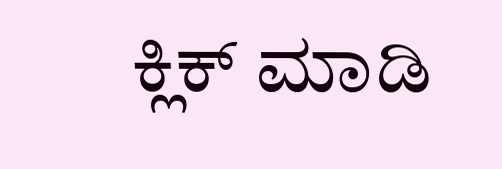ಕ್ಲಿಕ್ ಮಾಡಿ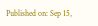Published on: Sep 15,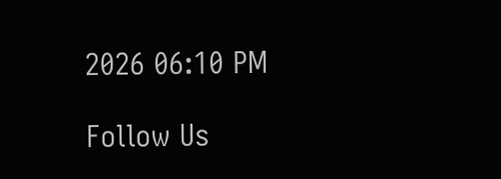2026 06:10 PM

Follow Us